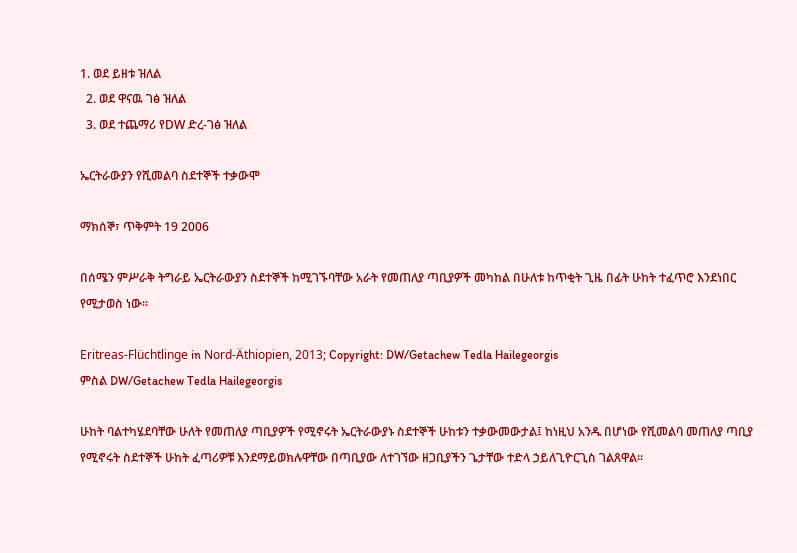1. ወደ ይዘቱ ዝለል
  2. ወደ ዋናዉ ገፅ ዝለል
  3. ወደ ተጨማሪ የDW ድረ-ገፅ ዝለል

ኤርትራውያን የሺመልባ ስደተኞች ተቃውሞ

ማክሰኞ፣ ጥቅምት 19 2006

በሰሜን ምሥራቅ ትግራይ ኤርትራውያን ስደተኞች ከሚገኙባቸው አራት የመጠለያ ጣቢያዎች መካከል በሁለቱ ከጥቂት ጊዜ በፊት ሁከት ተፈጥሮ እንደነበር የሚታወስ ነው።

Eritreas-Flüchtlinge in Nord-Äthiopien, 2013; Copyright: DW/Getachew Tedla Hailegeorgis
ምስል DW/Getachew Tedla Hailegeorgis

ሁከት ባልተካሄደባቸው ሁለት የመጠለያ ጣቢያዎች የሚኖሩት ኤርትራውያኑ ስደተኞች ሁከቱን ተቃውመውታል፤ ከነዚህ አንዱ በሆነው የሺመልባ መጠለያ ጣቢያ የሚኖሩት ስደተኞች ሁከት ፈጣሪዎቹ እንደማይወክሉዋቸው በጣቢያው ለተገኘው ዘጋቢያችን ጌታቸው ተድላ ኃይለጊዮርጊስ ገልጸዋል።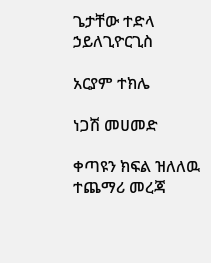ጌታቸው ተድላ ኃይለጊዮርጊስ

አርያም ተክሌ

ነጋሽ መሀመድ

ቀጣዩን ክፍል ዝለለዉ ተጨማሪ መረጃ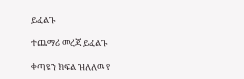ይፈልጉ

ተጨማሪ መረጃ ይፈልጉ

ቀጣዩን ክፍል ዝለለዉ የ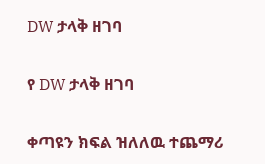DW ታላቅ ዘገባ

የ DW ታላቅ ዘገባ

ቀጣዩን ክፍል ዝለለዉ ተጨማሪ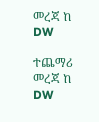መረጃ ከ DW

ተጨማሪ መረጃ ከ DW